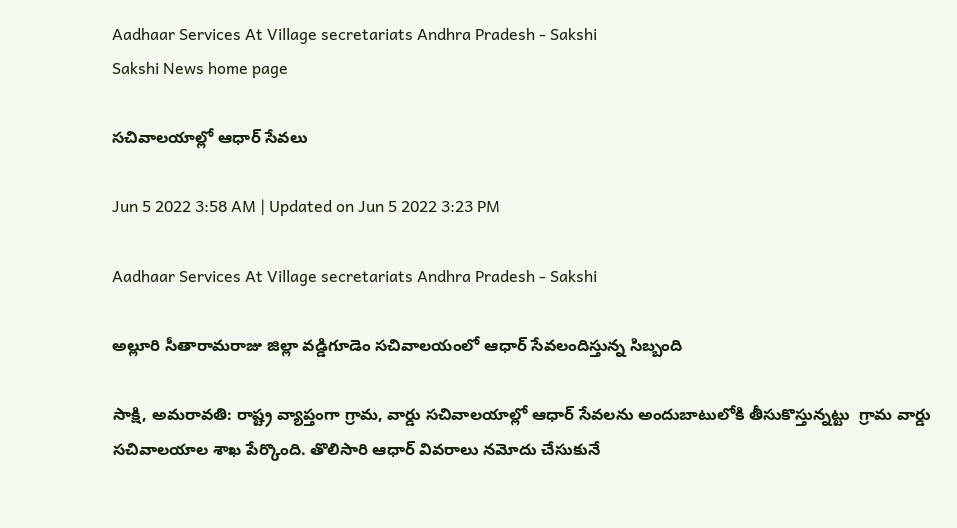Aadhaar Services At Village secretariats Andhra Pradesh - Sakshi
Sakshi News home page

సచివాలయాల్లో ఆధార్‌ సేవలు

Jun 5 2022 3:58 AM | Updated on Jun 5 2022 3:23 PM

Aadhaar Services At Village secretariats Andhra Pradesh - Sakshi

అల్లూరి సీతారామరాజు జిల్లా వడ్డిగూడెం సచివాలయంలో ఆధార్‌ సేవలందిస్తున్న సిబ్బంది

సాక్షి, అమరావతి: రాష్ట్ర వ్యాప్తంగా గ్రామ, వార్డు సచివాలయాల్లో ఆధార్‌ సేవలను అందుబాటులోకి తీసుకొస్తున్నట్టు  గ్రామ వార్డు సచివాలయాల శాఖ పేర్కొంది. తొలిసారి ఆధార్‌ వివరాలు నమోదు చేసుకునే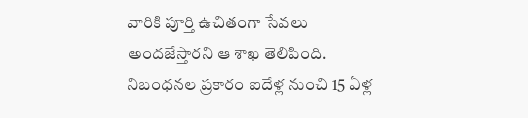వారికి పూర్తి ఉచితంగా సేవలు అందజేస్తారని ఆ శాఖ తెలిపింది. నిబంధనల ప్రకారం ఐదేళ్ల నుంచి 15 ఏళ్ల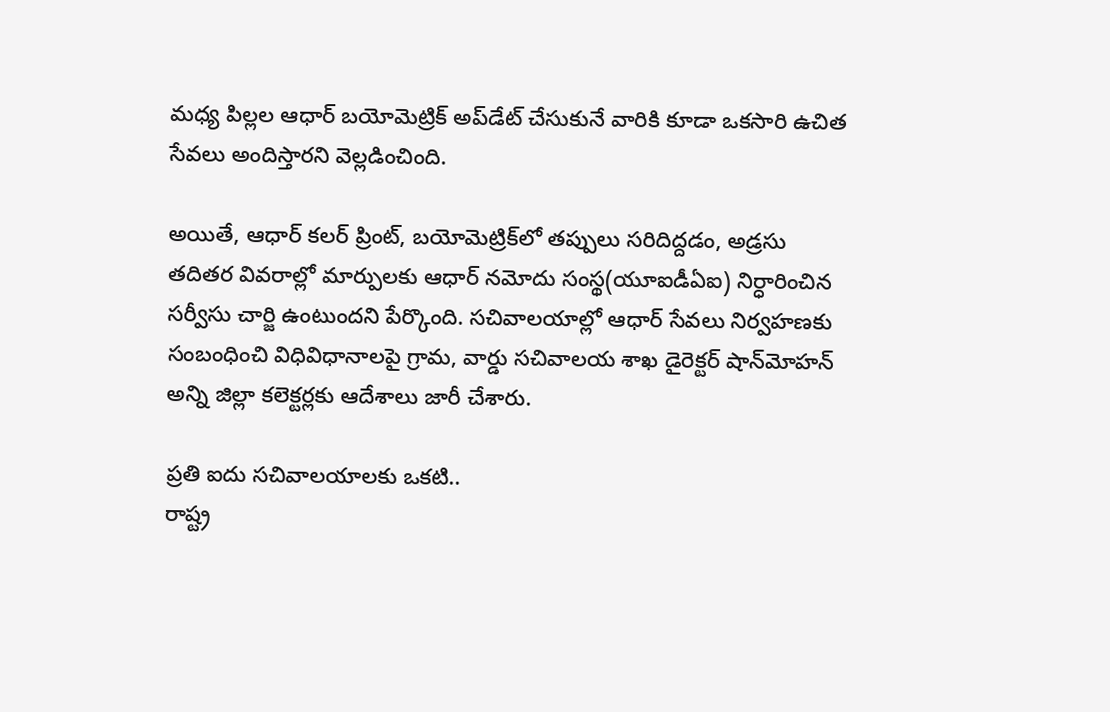మధ్య పిల్లల ఆధార్‌ బయోమెట్రిక్‌ అప్‌డేట్‌ చేసుకునే వారికి కూడా ఒకసారి ఉచిత సేవలు అందిస్తారని వెల్లడించింది.

అయితే, ఆధార్‌ కలర్‌ ప్రింట్, బయోమెట్రిక్‌లో తప్పులు సరిదిద్దడం, అడ్రసు తదితర వివరాల్లో మార్పులకు ఆధార్‌ నమోదు సంస్థ(యూఐడీఏఐ) నిర్ధారించిన సర్వీసు చార్జి ఉంటుందని పేర్కొంది. సచివాలయాల్లో ఆధార్‌ సేవలు నిర్వహణకు సంబంధించి విధివిధానాలపై గ్రామ, వార్డు సచివాలయ శాఖ డైరెక్టర్‌ షాన్‌మోహన్‌ అన్ని జిల్లా కలెక్టర్లకు ఆదేశాలు జారీ చేశారు.

ప్రతి ఐదు సచివాలయాలకు ఒకటి..
రాష్ట్ర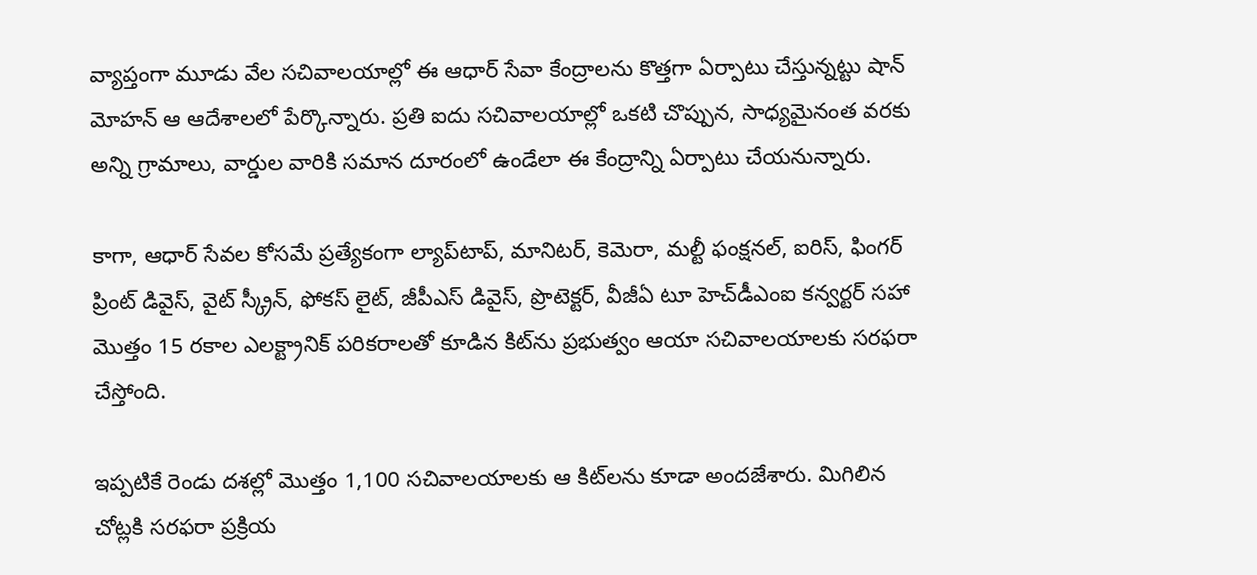వ్యాప్తంగా మూడు వేల సచివాలయాల్లో ఈ ఆధార్‌ సేవా కేంద్రాలను కొత్తగా ఏర్పాటు చేస్తున్నట్టు షాన్‌ మోహన్‌ ఆ ఆదేశాలలో పేర్కొన్నారు. ప్రతి ఐదు సచివాలయాల్లో ఒకటి చొప్పున, సాధ్యమైనంత వరకు అన్ని గ్రామాలు, వార్డుల వారికి సమాన దూరంలో ఉండేలా ఈ కేంద్రాన్ని ఏర్పాటు చేయనున్నారు.

కాగా, ఆధార్‌ సేవల కోసమే ప్రత్యేకంగా ల్యాప్‌టాప్, మానిటర్, కెమెరా, మల్టీ ఫంక్షనల్, ఐరిస్, ఫింగర్‌ ప్రింట్‌ డివైస్, వైట్‌ స్క్రీన్, ఫోకస్‌ లైట్, జీపీఎస్‌ డివైస్, ప్రొటెక్టర్, వీజీఏ టూ హెచ్‌డీఎంఐ కన్వర్టర్‌ సహా మొత్తం 15 రకాల ఎలక్ట్రానిక్‌ పరికరాలతో కూడిన కిట్‌ను ప్రభుత్వం ఆయా సచివాలయాలకు సరఫరా చేస్తోంది.

ఇప్పటికే రెండు దశల్లో మొత్తం 1,100 సచివాలయాలకు ఆ కిట్‌లను కూడా అందజేశారు. మిగిలిన చోట్లకి సరఫరా ప్రక్రియ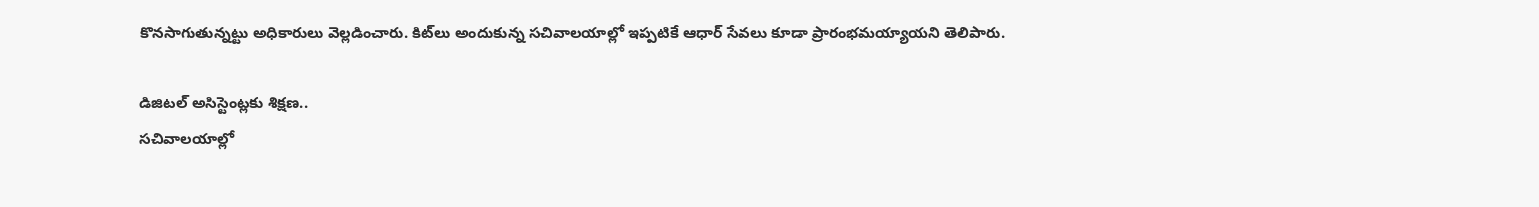కొనసాగుతున్నట్టు అధికారులు వెల్లడించారు. కిట్‌లు అందుకున్న సచివాలయాల్లో ఇప్పటికే ఆధార్‌ సేవలు కూడా ప్రారంభమయ్యాయని తెలిపారు.

డిజిటల్‌ అసిస్టెంట్లకు శిక్షణ..
సచివాలయాల్లో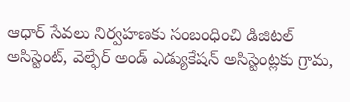ఆధార్‌ సేవలు నిర్వహణకు సంబంధించి డిజిటల్‌ అసిస్టెంట్, వెల్ఫేర్‌ అండ్‌ ఎడ్యుకేషన్‌ అసిస్టెంట్లకు గ్రామ,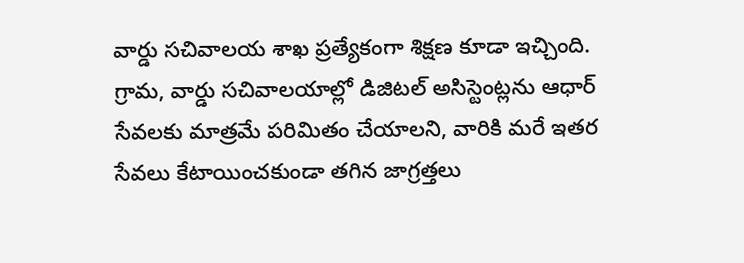వార్డు సచివాలయ శాఖ ప్రత్యేకంగా శిక్షణ కూడా ఇచ్చింది. గ్రామ, వార్డు సచివాలయాల్లో డిజిటల్‌ అసిస్టెంట్లను ఆధార్‌ సేవలకు మాత్రమే పరిమితం చేయాలని, వారికి మరే ఇతర సేవలు కేటాయించకుండా తగిన జాగ్రత్తలు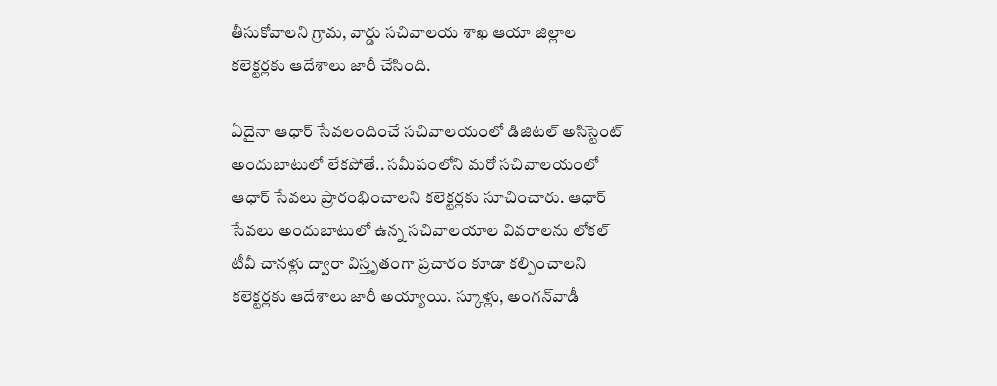తీసుకోవాలని గ్రామ, వార్డు సచివాలయ శాఖ ఆయా జిల్లాల కలెక్టర్లకు ఆదేశాలు జారీ చేసింది.

ఏదైనా ఆధార్‌ సేవలందించే సచివాలయంలో డిజిటల్‌ అసిస్టెంట్‌ అందుబాటులో లేకపోతే.. సమీపంలోని మరో సచివాలయంలో ఆధార్‌ సేవలు ప్రారంభించాలని కలెక్టర్లకు సూచించారు. ఆధార్‌ సేవలు అందుబాటులో ఉన్న సచివాలయాల వివరాలను లోకల్‌ టీవీ చానళ్లు ద్వారా విస్తృతంగా ప్రచారం కూడా కల్పించాలని కలెక్టర్లకు ఆదేశాలు జారీ అయ్యాయి. స్కూళ్లు, అంగన్‌వాడీ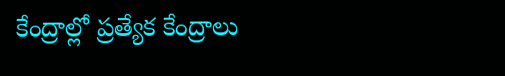కేంద్రాల్లో ప్రత్యేక కేంద్రాలు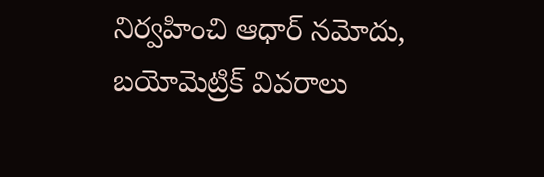నిర్వహించి ఆధార్‌ నమోదు, బయోమెట్రిక్‌ వివరాలు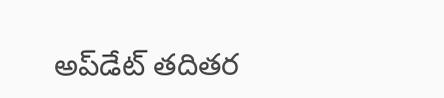అప్‌డేట్‌ తదితర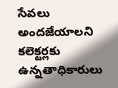సేవలు అందజేయాలని కలెక్టర్లకు ఉన్నతాధికారులు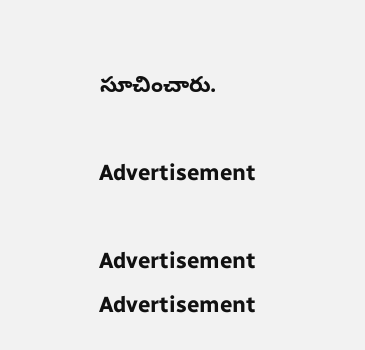సూచించారు.

Advertisement

Advertisement
Advertisement